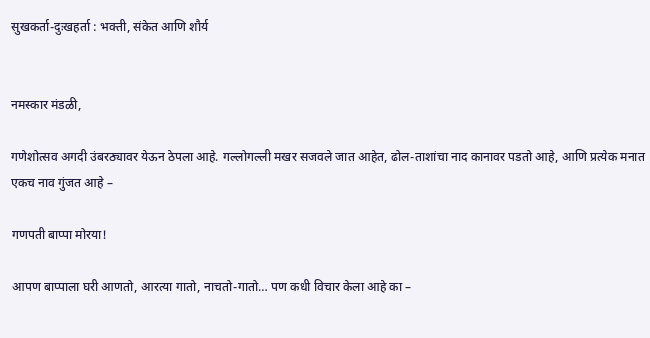सुखकर्ता-दुःखहर्ता : भक्ती, संकेत आणि शौर्य


नमस्कार मंडळी,

गणेशोत्सव अगदी उंबरठ्यावर येऊन ठेपला आहे. गल्लोगल्ली मखर सजवले जात आहेत, ढोल-ताशांचा नाद कानावर पडतो आहे, आणि प्रत्येक मनात एकच नाव गुंजत आहे –

गणपती बाप्पा मोरया!

आपण बाप्पाला घरी आणतो, आरत्या गातो, नाचतो-गातो… पण कधी विचार केला आहे का –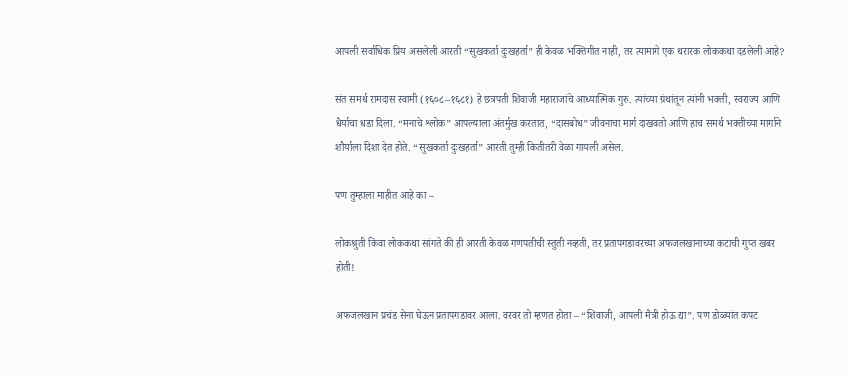आपली सर्वाधिक प्रिय असलेली आरती “सुखकर्ता दुःखहर्ता” ही केवळ भक्तिगीत नाही, तर त्यामागे एक थरारक लोककथा दडलेली आहे?

संत समर्थ रामदास स्वामी (१६०८–१६८१) हे छत्रपती शिवाजी महाराजांचे आध्यात्मिक गुरु. त्यांच्या ग्रंथांतून त्यांनी भक्ती, स्वराज्य आणि धैर्याचा धडा दिला. “मनाचे श्लोक” आपल्याला अंतर्मुख करतात, “दासबोध” जीवनाचा मार्ग दाखवतो आणि हाच समर्थ भक्तीच्या मार्गाने शौर्याला दिशा देत होते. “सुखकर्ता दुःखहर्ता” आरती तुम्ही कितीतरी वेळा गायली असेल.

पण तुम्हाला माहीत आहे का –

लोकश्रुती किंवा लोककथा सांगते की ही आरती केवळ गणपतीची स्तुती नव्हती, तर प्रतापगडावरच्या अफजलखानाच्या कटाची गुप्त खबर होती!

अफजलखान प्रचंड सेना घेऊन प्रतापगडावर आला. वरवर तो म्हणत होता – “शिवाजी, आपली मैत्री होऊ द्या”. पण डोळ्यांत कपट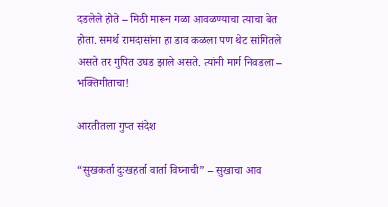दडलेले होते – मिठी मारून गळा आवळण्याचा त्याचा बेत होता. समर्थ रामदासांना हा डाव कळला पण थेट सांगितले असते तर गुपित उघड झाले असते. त्यांनी मार्ग निवडला – भक्तिगीताचा!

आरतीतला गुप्त संदेश

“सुखकर्ता दुःखहर्ता वार्ता विघ्नाची” – सुखाचा आव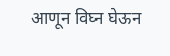आणून विघ्न घेऊन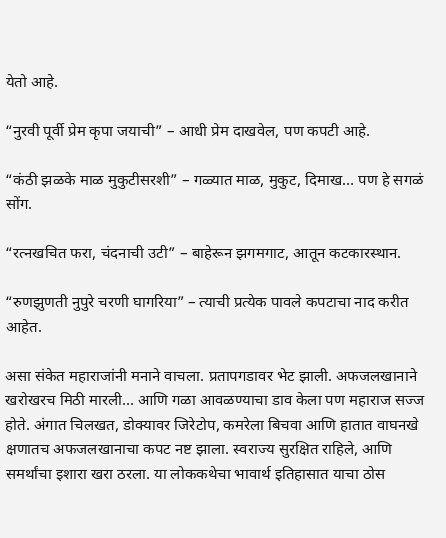येतो आहे.

“नुरवी पूर्वी प्रेम कृपा जयाची” – आधी प्रेम दाखवेल, पण कपटी आहे.

“कंठी झळके माळ मुकुटीसरशी” – गळ्यात माळ, मुकुट, दिमाख… पण हे सगळं सोंग.

“रत्नखचित फरा, चंदनाची उटी” – बाहेरून झगमगाट, आतून कटकारस्थान.

“रुणझुणती नुपुरे चरणी घागरिया” – त्याची प्रत्येक पावले कपटाचा नाद करीत आहेत.

असा संकेत महाराजांनी मनाने वाचला. प्रतापगडावर भेट झाली. अफजलखानाने खरोखरच मिठी मारली… आणि गळा आवळण्याचा डाव केला पण महाराज सज्ज होते. अंगात चिलखत, डोक्यावर जिरेटोप, कमरेला बिचवा आणि हातात वाघनखे क्षणातच अफजलखानाचा कपट नष्ट झाला. स्वराज्य सुरक्षित राहिले, आणि समर्थांचा इशारा खरा ठरला. या लोककथेचा भावार्थ इतिहासात याचा ठोस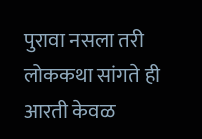पुरावा नसला तरी लोककथा सांगते ही आरती केवळ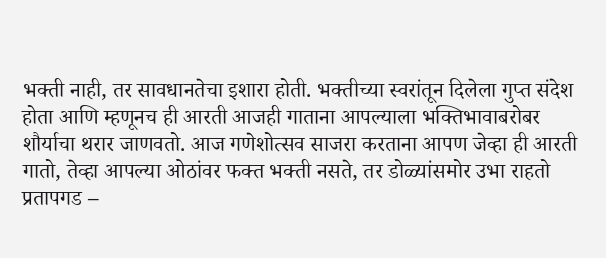भक्ती नाही, तर सावधानतेचा इशारा होती. भक्तीच्या स्वरांतून दिलेला गुप्त संदेश होता आणि म्हणूनच ही आरती आजही गाताना आपल्याला भक्तिभावाबरोबर शौर्याचा थरार जाणवतो. आज गणेशोत्सव साजरा करताना आपण जेव्हा ही आरती गातो, तेव्हा आपल्या ओठांवर फक्त भक्ती नसते, तर डोळ्यांसमोर उभा राहतो प्रतापगड –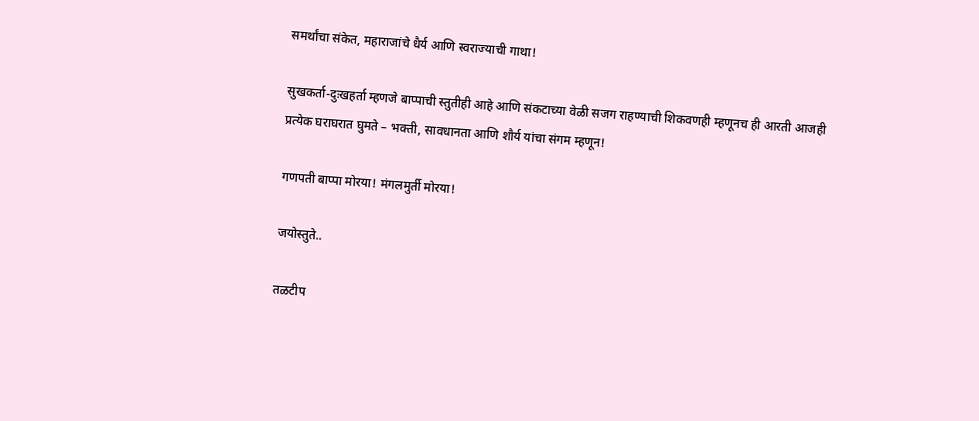समर्थांचा संकेत, महाराजांचे धैर्य आणि स्वराज्याची गाथा!

सुखकर्ता-दुःखहर्ता म्हणजे बाप्पाची स्तुतीही आहे आणि संकटाच्या वेळी सजग राहण्याची शिकवणही म्हणूनच ही आरती आजही प्रत्येक घराघरात घुमते – भक्ती, सावधानता आणि शौर्य यांचा संगम म्हणून!

गणपती बाप्पा मोरया! मंगलमुर्ती मोरया!

जयोस्तुते..

तळटीप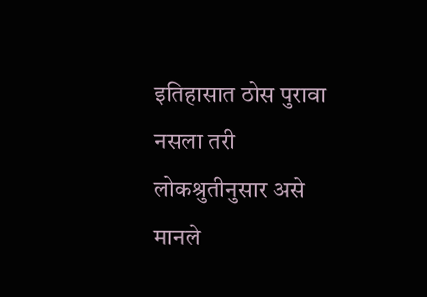इतिहासात ठोस पुरावा नसला तरी लोकश्रुतीनुसार असे मानले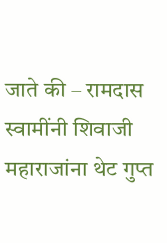जाते की – रामदास स्वामींनी शिवाजी महाराजांना थेट गुप्त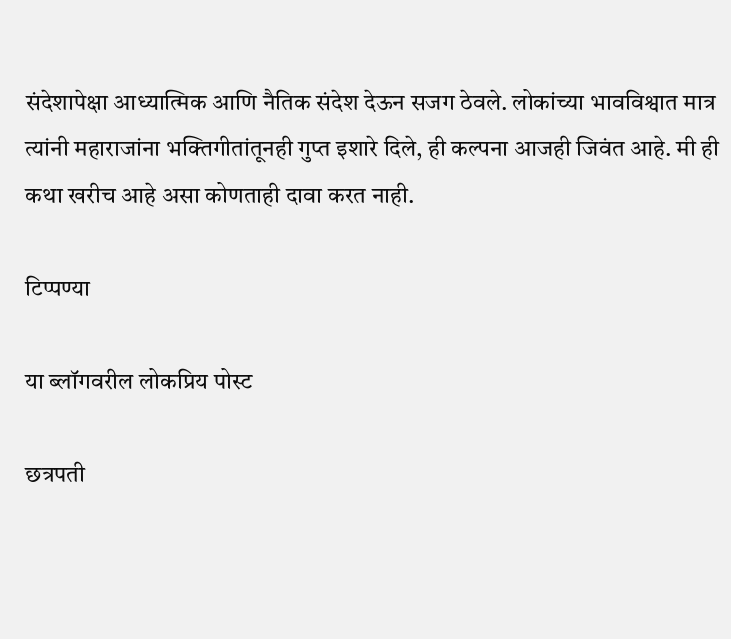संदेशापेक्षा आध्यात्मिक आणि नैतिक संदेश देऊन सजग ठेवले. लोकांच्या भावविश्वात मात्र त्यांनी महाराजांना भक्तिगीतांतूनही गुप्त इशारे दिले, ही कल्पना आजही जिवंत आहे. मी ही कथा खरीच आहे असा कोणताही दावा करत नाही.

टिप्पण्या

या ब्लॉगवरील लोकप्रिय पोस्ट

छत्रपती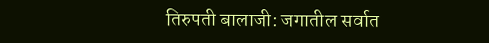तिरुपती बालाजी: जगातील सर्वात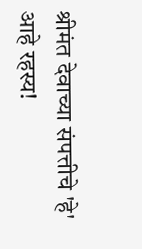श्रीमंत देवाच्या संपत्तीचे 'हे' आहे रहस्य!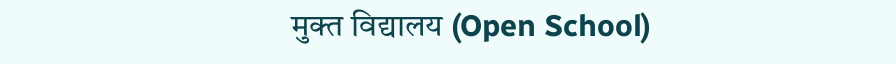मुक्त विद्यालय (Open School)